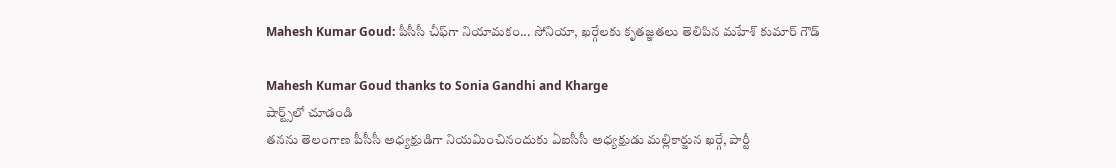Mahesh Kumar Goud: పీసీసీ చీఫ్‌గా నియామకం... సోనియా, ఖర్గేలకు కృతజ్ఞతలు తెలిపిన మహేశ్ కుమార్ గౌడ్

Mahesh Kumar Goud thanks to Sonia Gandhi and Kharge
షార్ట్స్‌లో చూడండి
తనను తెలంగాణ పీసీసీ అధ్యక్షుడిగా నియమించినందుకు ఏఐసీసీ అధ్యక్షుడు మల్లికార్జున ఖర్గే, పార్టీ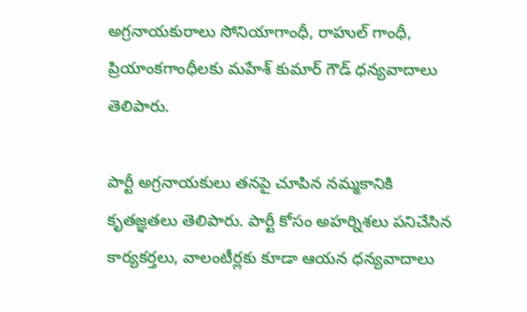అగ్రనాయకురాలు సోనియాగాంధీ, రాహుల్ గాంధీ, ప్రియాంకగాంధీలకు మహేశ్ కుమార్ గౌడ్ ధన్యవాదాలు తెలిపారు.

పార్టీ అగ్రనాయకులు తనపై చూపిన నమ్మకానికి కృతజ్ఞతలు తెలిపారు. పార్టీ కోసం అహర్నిశలు పనిచేసిన కార్యకర్తలు, వాలంటీర్లకు కూడా ఆయన ధన్యవాదాలు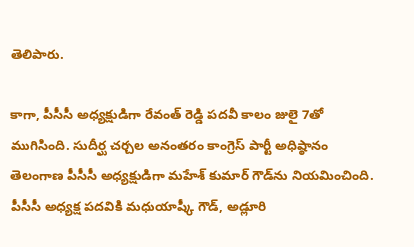తెలిపారు.

కాగా, పీసీసీ అధ్యక్షుడిగా రేవంత్ రెడ్డి పదవీ కాలం జులై 7తో ముగిసింది. సుదీర్ఘ చర్చల అనంతరం కాంగ్రెస్ పార్టీ అధిష్ఠానం తెలంగాణ పీసీసీ అధ్యక్షుడిగా మహేశ్ కుమార్ గౌడ్‌ను నియమించింది. పీసీసీ అధ్యక్ష పదవికి మధుయాష్కీ గౌడ్, అడ్లూరి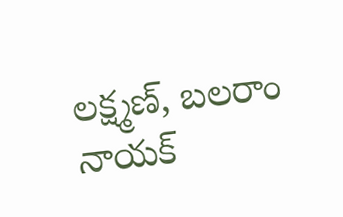లక్ష్మణ్, బలరాం నాయక్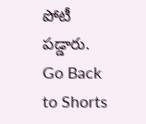పోటీ పడ్డారు.
Go Back to Shorts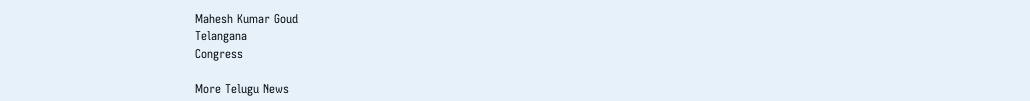Mahesh Kumar Goud
Telangana
Congress

More Telugu News